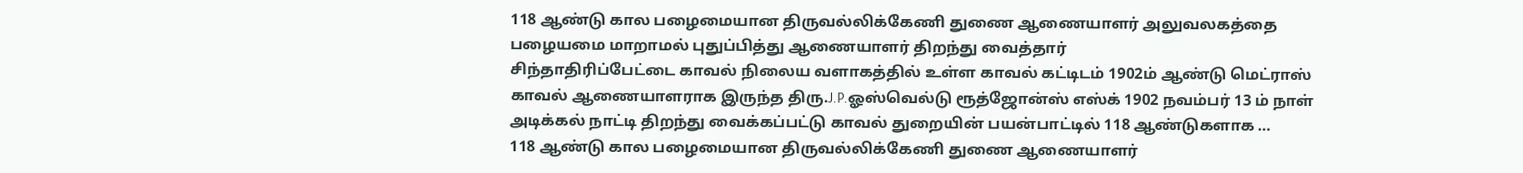118 ஆண்டு கால பழைமையான திருவல்லிக்கேணி துணை ஆணையாளர் அலுவலகத்தை பழையமை மாறாமல் புதுப்பித்து ஆணையாளர் திறந்து வைத்தார்
சிந்தாதிரிப்பேட்டை காவல் நிலைய வளாகத்தில் உள்ள காவல் கட்டிடம் 1902ம் ஆண்டு மெட்ராஸ் காவல் ஆணையாளராக இருந்த திரு.J.P.ஓஸ்வெல்டு ரூத்ஜோன்ஸ் எஸ்க் 1902 நவம்பர் 13 ம் நாள் அடிக்கல் நாட்டி திறந்து வைக்கப்பட்டு காவல் துறையின் பயன்பாட்டில் 118 ஆண்டுகளாக …
118 ஆண்டு கால பழைமையான திருவல்லிக்கேணி துணை ஆணையாளர்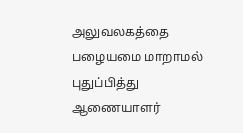அலுவலகத்தை பழையமை மாறாமல் புதுப்பித்து ஆணையாளர்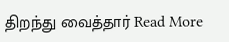திறந்து வைத்தார் Read More